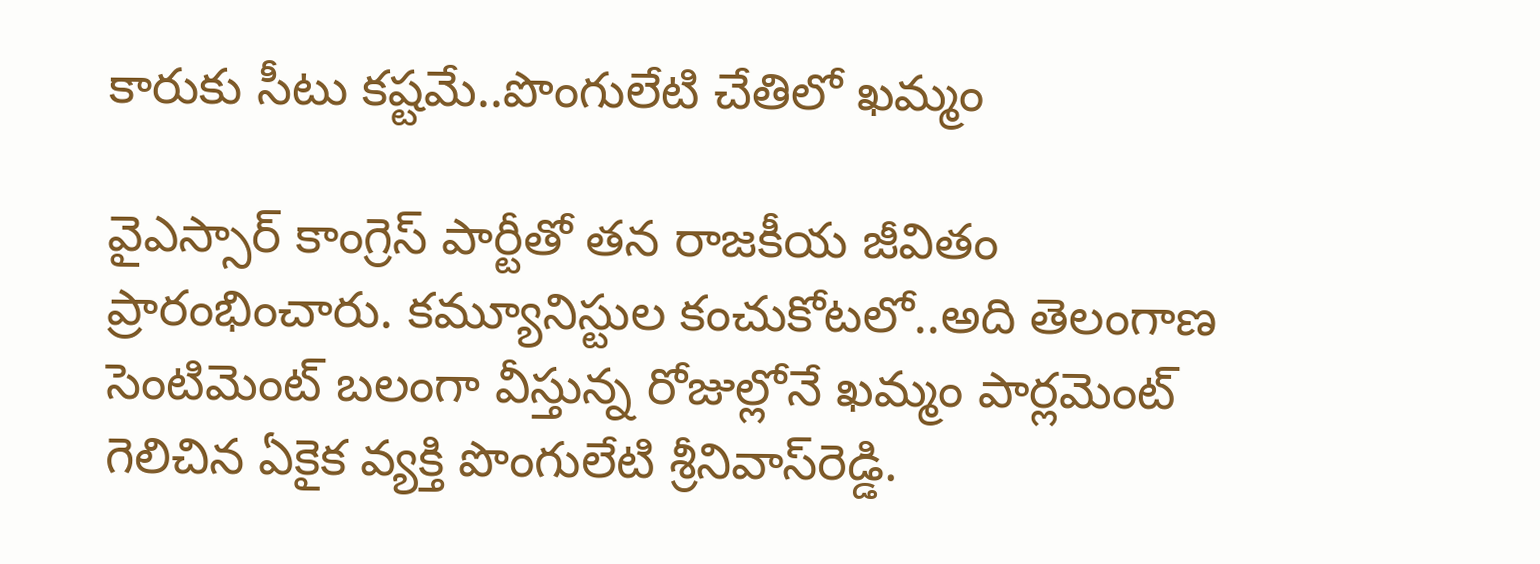కారుకు సీటు క‌ష్ట‌మే..పొంగులేటి చేతిలో ఖ‌మ్మం

వైఎస్సార్ కాంగ్రెస్ పార్టీతో త‌న రాజ‌కీయ జీవితం ప్రారంభించారు. క‌మ్యూనిస్టుల కంచుకోట‌లో..అది తెలంగాణ సెంటిమెంట్ బ‌లంగా వీస్తున్న రోజుల్లోనే ఖ‌మ్మం పార్ల‌మెంట్ గెలిచిన ఏకైక వ్య‌క్తి పొంగులేటి శ్రీ‌నివాస్‌రెడ్డి.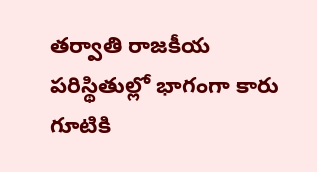త‌ర్వాతి రాజ‌కీయ ప‌రిస్థితుల్లో భాగంగా కారు గూటికి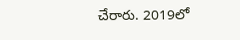చేరారు. 2019లో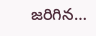జ‌రిగిన…